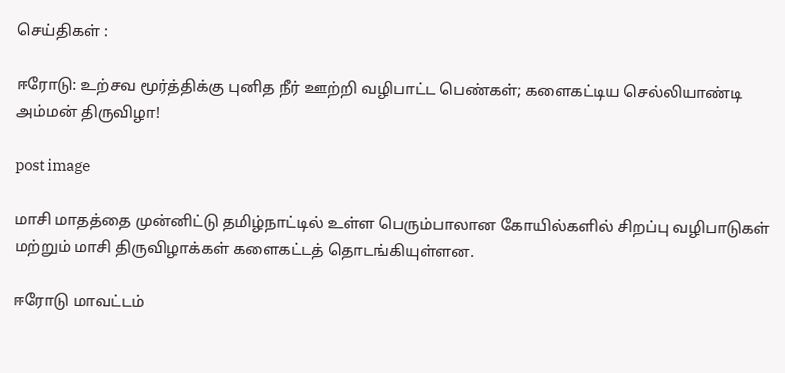செய்திகள் :

ஈரோடு: உற்சவ மூர்த்திக்கு புனித நீர் ஊற்றி வழிபாட்ட பெண்கள்; களைகட்டிய செல்லியாண்டி அம்மன் திருவிழா!

post image

மாசி மாதத்தை முன்னிட்டு தமிழ்நாட்டில் உள்ள பெரும்பாலான கோயில்களில் சிறப்பு வழிபாடுகள் மற்றும் மாசி திருவிழாக்கள் களைகட்டத் தொடங்கியுள்ளன.

ஈரோடு மாவட்டம்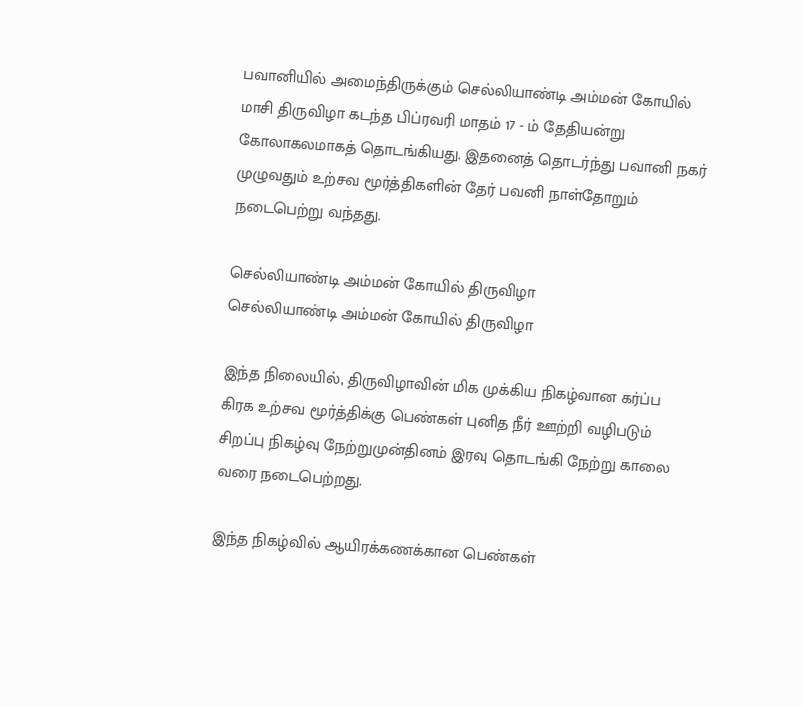பவானியில் அமைந்திருக்கும் செல்லியாண்டி அம்மன் கோயில் மாசி திருவிழா கடந்த பிப்ரவரி மாதம் 17 - ம் தேதியன்று கோலாகலமாகத் தொடங்கியது. இதனைத் தொடர்ந்து பவானி நகர் முழுவதும் உற்சவ மூர்த்திகளின் தேர் பவனி நாள்தோறும் நடைபெற்று வந்தது.

செல்லியாண்டி அம்மன் கோயில் திருவிழா
செல்லியாண்டி அம்மன் கோயில் திருவிழா

இந்த நிலையில், திருவிழாவின் மிக முக்கிய நிகழ்வான கர்ப்ப கிரக உற்சவ மூர்த்திக்கு பெண்கள் புனித நீர் ஊற்றி வழிபடும் சிறப்பு நிகழ்வு நேற்றுமுன்தினம் இரவு தொடங்கி நேற்று காலை வரை நடைபெற்றது.

இந்த நிகழ்வில் ஆயிரக்கணக்கான பெண்கள்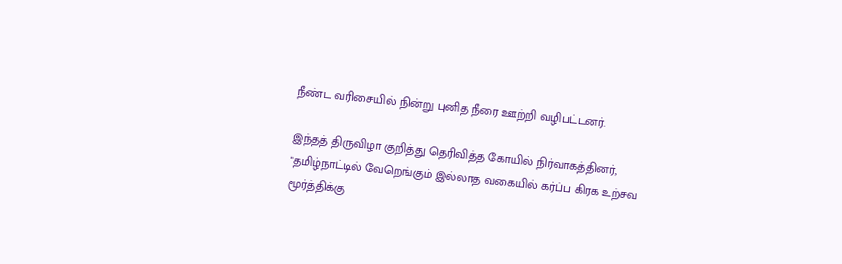நீண்ட வரிசையில் நின்று புனித நீரை ஊற்றி வழிபட்டனர்.

இந்தத் திருவிழா குறித்து தெரிவித்த கோயில் நிர்வாகத்தினர், "தமிழ்நாட்டில் வேறெங்கும் இல்லாத வகையில் கர்ப்ப கிரக உற்சவ மூர்த்திக்கு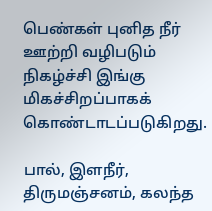பெண்கள் புனித நீர் ஊற்றி வழிபடும் நிகழ்ச்சி இங்கு மிகச்சிறப்பாகக் கொண்டாடப்படுகிறது.

பால், இளநீர், திருமஞ்சனம், கலந்த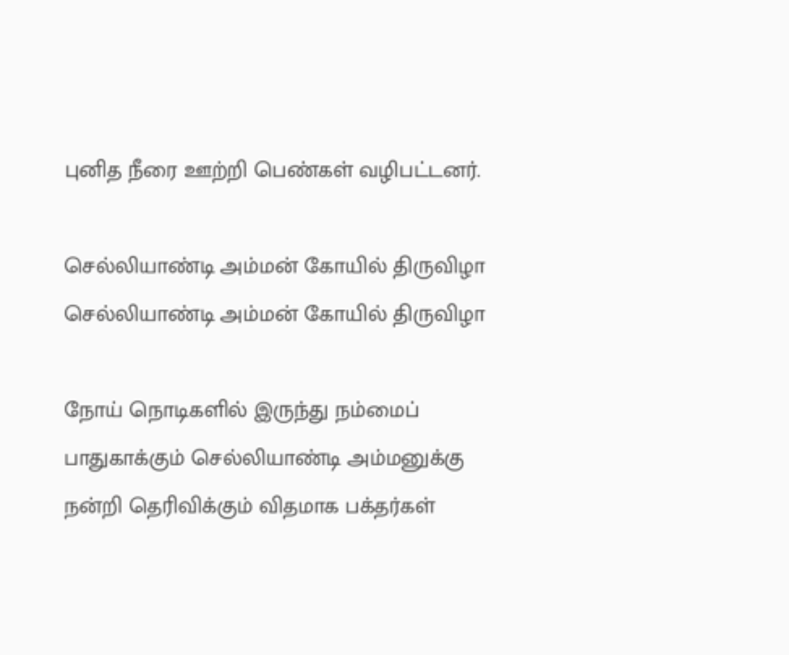புனித நீரை ஊற்றி பெண்கள் வழிபட்டனர்.

செல்லியாண்டி அம்மன் கோயில் திருவிழா
செல்லியாண்டி அம்மன் கோயில் திருவிழா

நோய் நொடிகளில் இருந்து நம்மைப் பாதுகாக்கும் செல்லியாண்டி அம்மனுக்கு நன்றி தெரிவிக்கும் விதமாக பக்தர்கள்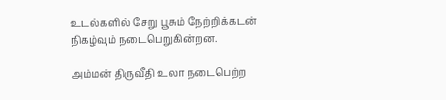உடல்களில் சேறு பூசும் நேற்றிக்கடன் நிகழ்வும் நடைபெறுகின்றன.

அம்மன் திருவீதி உலா நடைபெற்ற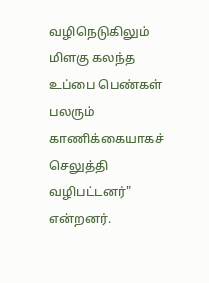வழிநெடுகிலும் மிளகு கலந்த உப்பை பெண்கள் பலரும் காணிக்கையாகச் செலுத்தி வழிபட்டனர்" என்றனர்.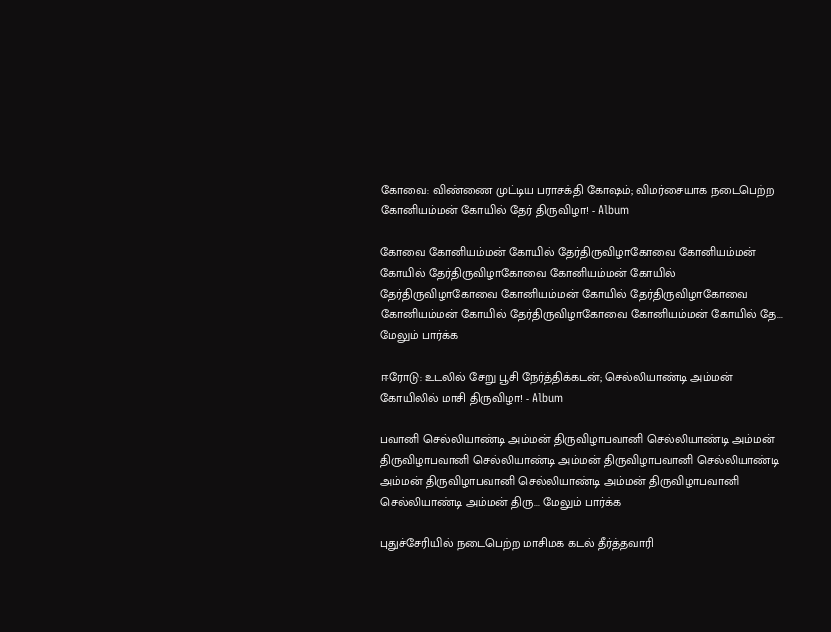கோவை: விண்ணை முட்டிய பராசக்தி கோஷம்; விமர்சையாக நடைபெற்ற கோனியம்மன் கோயில் தேர் திருவிழா! - Album

கோவை கோனியம்மன் கோயில் தேர்திருவிழாகோவை கோனியம்மன் கோயில் தேர்திருவிழாகோவை கோனியம்மன் கோயில் தேர்திருவிழாகோவை கோனியம்மன் கோயில் தேர்திருவிழாகோவை கோனியம்மன் கோயில் தேர்திருவிழாகோவை கோனியம்மன் கோயில் தே... மேலும் பார்க்க

ஈரோடு: உடலில் சேறு பூசி நேர்த்திக்கடன்; செல்லியாண்டி அம்மன் கோயிலில் மாசி திருவிழா! - Album

பவானி செல்லியாண்டி அம்மன் திருவிழாபவானி செல்லியாண்டி அம்மன் திருவிழாபவானி செல்லியாண்டி அம்மன் திருவிழாபவானி செல்லியாண்டி அம்மன் திருவிழாபவானி செல்லியாண்டி அம்மன் திருவிழாபவானி செல்லியாண்டி அம்மன் திரு... மேலும் பார்க்க

புதுச்சேரியில் நடைபெற்ற மாசிமக கடல் தீர்த்தவாரி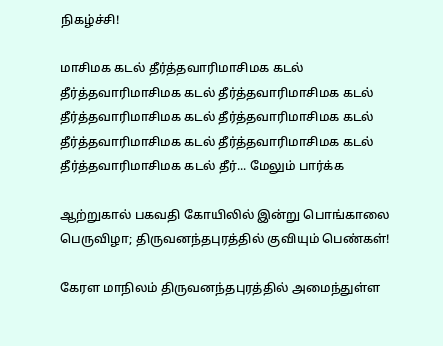நிகழ்ச்சி!

மாசிமக கடல் தீர்த்தவாரிமாசிமக கடல் தீர்த்தவாரிமாசிமக கடல் தீர்த்தவாரிமாசிமக கடல் தீர்த்தவாரிமாசிமக கடல் தீர்த்தவாரிமாசிமக கடல் தீர்த்தவாரிமாசிமக கடல் தீர்த்தவாரிமாசிமக கடல் தீர்த்தவாரிமாசிமக கடல் தீர்... மேலும் பார்க்க

ஆற்றுகால் பகவதி கோயிலில் இன்று பொங்காலை பெருவிழா; திருவனந்தபுரத்தில் குவியும் பெண்கள்!

கேரள மாநிலம் திருவனந்தபுரத்தில் அமைந்துள்ள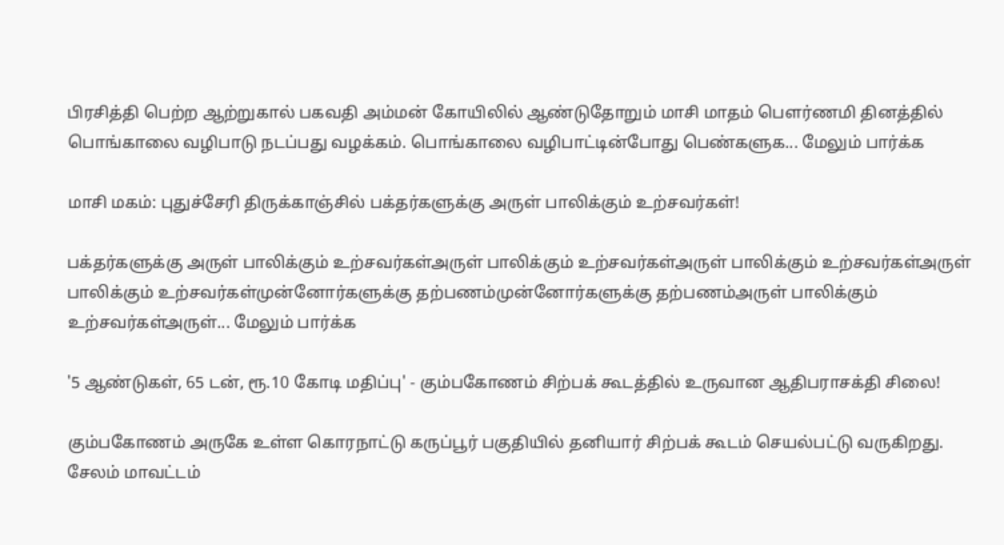பிரசித்தி பெற்ற ஆற்றுகால் பகவதி அம்மன் கோயிலில் ஆண்டுதோறும் மாசி மாதம் பெளர்ணமி தினத்தில் பொங்காலை வழிபாடு நடப்பது வழக்கம். பொங்காலை வழிபாட்டின்போது பெண்களுக... மேலும் பார்க்க

மாசி மகம்: புதுச்சேரி திருக்காஞ்சில் பக்தர்களுக்கு அருள் பாலிக்கும் உற்சவர்கள்!

பக்தர்களுக்கு அருள் பாலிக்கும் உற்சவர்கள்அருள் பாலிக்கும் உற்சவர்கள்அருள் பாலிக்கும் உற்சவர்கள்அருள் பாலிக்கும் உற்சவர்கள்முன்னோர்களுக்கு தற்பணம்முன்னோர்களுக்கு தற்பணம்அருள் பாலிக்கும் உற்சவர்கள்அருள்... மேலும் பார்க்க

'5 ஆண்டுகள், 65 டன், ரூ.10 கோடி மதிப்பு' - கும்பகோணம் சிற்பக் கூடத்தில் உருவான ஆதிபராசக்தி சிலை!

கும்பகோணம் அருகே உள்ள கொரநாட்டு கருப்பூர் பகுதியில் தனியார் சிற்பக் கூடம் செயல்பட்டு வருகிறது. சேலம் மாவட்டம்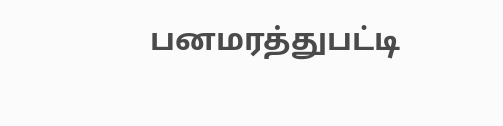பனமரத்துபட்டி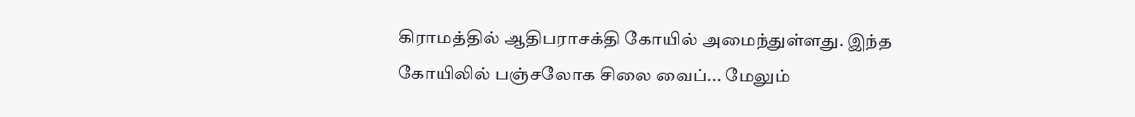கிராமத்தில் ஆதிபராசக்தி கோயில் அமைந்துள்ளது. இந்த கோயிலில் பஞ்சலோக சிலை வைப்... மேலும்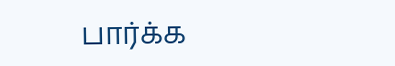பார்க்க